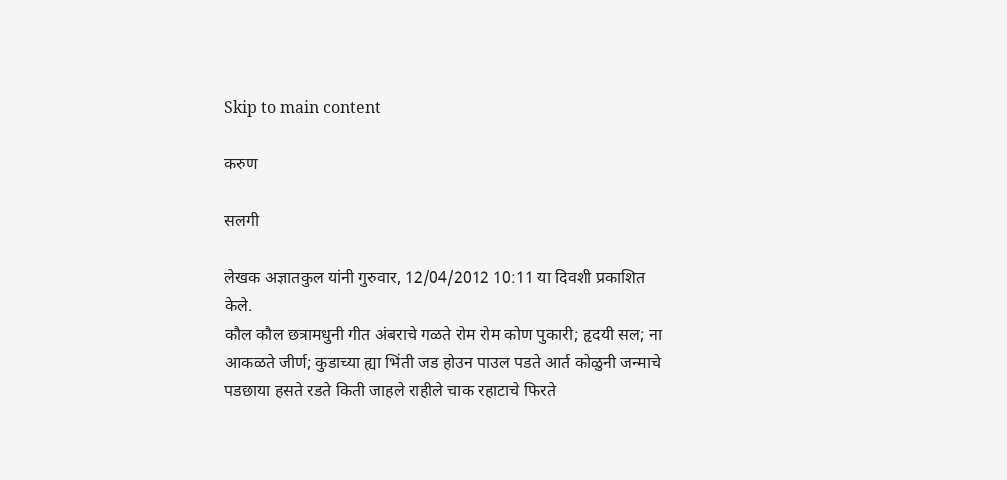Skip to main content

करुण

सलगी

लेखक अज्ञातकुल यांनी गुरुवार, 12/04/2012 10:11 या दिवशी प्रकाशित केले.
कौल कौल छत्रामधुनी गीत अंबराचे गळते रोम रोम कोण पुकारी; हृदयी सल; ना आकळते जीर्ण; कुडाच्या ह्या भिंती जड होउन पाउल पडते आर्त कोळुनी जन्माचे पडछाया हसते रडते किती जाहले राहीले चाक रहाटाचे फिरते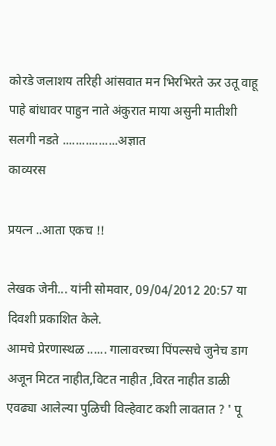कोरडे जलाशय तरिही आंसवात मन भिरभिरते ऊर उतू वाहू पाहे बांधावर पाहुन नाते अंकुरात माया असुनी मातीशी सलगी नडते .................अज्ञात
काव्यरस

प्रयत्न ..आता एकच !!

लेखक जेनी... यांनी सोमवार, 09/04/2012 20:57 या दिवशी प्रकाशित केले.
आमचे प्रेरणास्थळ ...... गालावरच्या पिंपल्सचे जुनेच डाग अजून मिटत नाहीत,विटत नाहीत ,विरत नाहीत डाळी एवढ्या आलेल्या पुळिची विल्हेवाट कशी लावतात ? ' पू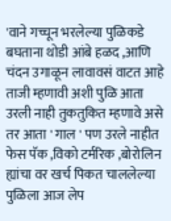'वाने गच्चून भरलेल्या पुळिकडे बघताना थोडी आंबे हळद ,आणि चंदन उगाळून लावावसं वाटत आहे ताजी म्हणावी अशी पुळि आता उरली नाही तुकतुकित म्हणावे असे तर आता ' गाल ' पण उरले नाहीत फेस पॅक ,विको टर्मरिक ,बोरोलिन ह्यांचा वर खर्च पिकत चाललेल्या पुळिला आज लेप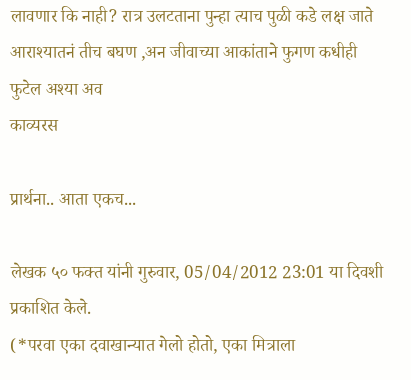लावणार कि नाही? रात्र उलटताना पुन्हा त्याच पुळी कडे लक्ष जाते आराश्यातनं तीच बघण ,अन जीवाच्या आकांताने फुगण कधीही फुटेल अश्या अव
काव्यरस

प्रार्थना.. आता एकच...

लेखक ५० फक्त यांनी गुरुवार, 05/04/2012 23:01 या दिवशी प्रकाशित केले.
(*परवा एका दवाखान्यात गेलो होतो, एका मित्राला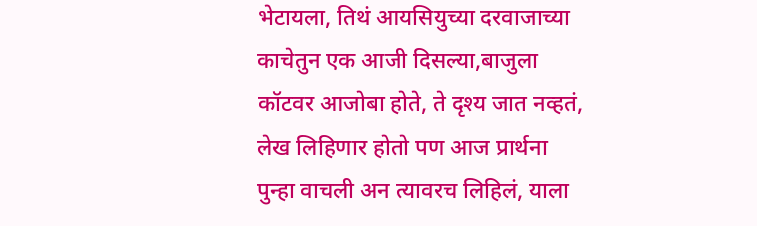भेटायला, तिथं आयसियुच्या दरवाजाच्या काचेतुन एक आजी दिसल्या,बाजुला कॉटवर आजोबा होते, ते दृश्य जात नव्हतं, लेख लिहिणार होतो पण आज प्रार्थना पुन्हा वाचली अन त्यावरच लिहिलं, याला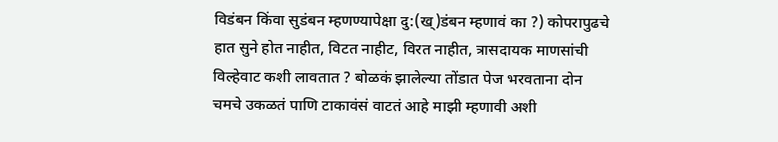विडंबन किंवा सुडंबन म्हणण्यापेक्षा दु:(ख्)डंबन म्हणावं का ?) कोपरापुढचे हात सुने होत नाहीत, विटत नाहीट, विरत नाहीत, त्रासदायक माणसांची विल्हेवाट कशी लावतात ? बोळकं झालेल्या तोंडात पेज भरवताना दोन चमचे उकळतं पाणि टाकावंसं वाटतं आहे माझी म्हणावी अशी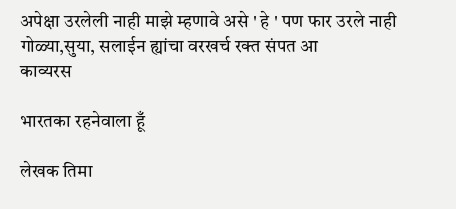अपेक्षा उरलेली नाही माझे म्हणावे असे ' हे ' पण फार उरले नाही गोळ्या,सुया, सलाईन ह्यांचा वरखर्च रक्त संपत आ
काव्यरस

भारतका रहनेवाला हूँ

लेखक तिमा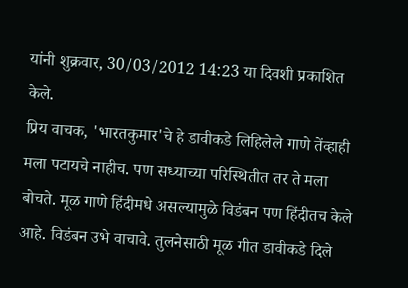यांनी शुक्रवार, 30/03/2012 14:23 या दिवशी प्रकाशित केले.
प्रिय वाचक, 'भारतकुमार'चे हे डावीकडे लिहिलेले गाणे तेंव्हाही मला पटायचे नाहीच. पण सध्याच्या परिस्थितीत तर ते मला बोचते. मूळ गाणे हिंदीमधे असल्यामुळे विडंबन पण हिंदीतच केले आहे. विडंबन उभे वाचावे. तुलनेसाठी मूळ गीत डावीकडे दिले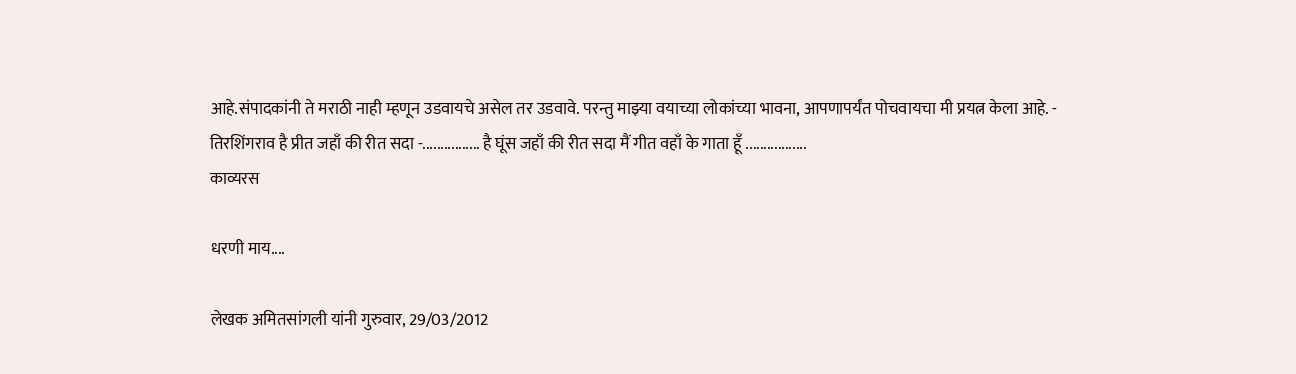आहे.संपादकांनी ते मराठी नाही म्हणून उडवायचे असेल तर उडवावे. परन्तु माझ्या वयाच्या लोकांच्या भावना, आपणापर्यंत पोचवायचा मी प्रयत्न केला आहे. - तिरशिंगराव है प्रीत जहाँ की रीत सदा -................ है घूंस जहाँ की रीत सदा मैं गीत वहाँ के गाता हूँ .................
काव्यरस

धरणी माय....

लेखक अमितसांगली यांनी गुरुवार, 29/03/2012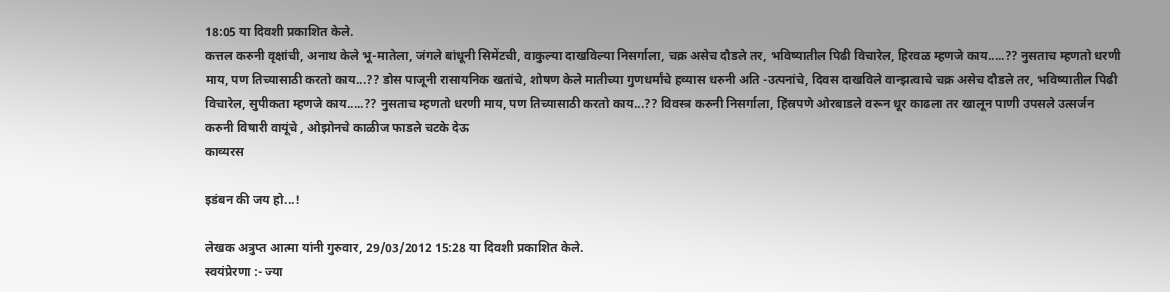18:05 या दिवशी प्रकाशित केले.
कत्तल करुनी वृक्षांची, अनाथ केले भू-मातेला, जंगले बांधूनी सिमेंटची, वाकुल्या दाखविल्या निसर्गाला, चक्र असेच दौडले तर, भविष्यातील पिढी विचारेल, हिरवळ म्हणजे काय.....?? नुसताच म्हणतो धरणी माय, पण तिच्यासाठी करतो काय...?? डोस पाजूनी रासायनिक खतांचे, शोषण केले मातीच्या गुणधर्मांचे हव्यास धरुनी अति -उत्पनांचे, दिवस दाखविले वान्झत्वाचे चक्र असेच दौडले तर, भविष्यातील पिढी विचारेल, सुपीकता म्हणजे काय.....?? नुसताच म्हणतो धरणी माय, पण तिच्यासाठी करतो काय...?? विवस्त्र करुनी निसर्गाला, हिंस्रपणे ओरबाडले वरून धूर काढला तर खालून पाणी उपसले उत्सर्जन करुनी विषारी वायूंचे , ओझोनचे काळीज फाडले चटके देऊ
काव्यरस

इडंबन की जय हो...!

लेखक अत्रुप्त आत्मा यांनी गुरुवार, 29/03/2012 15:28 या दिवशी प्रकाशित केले.
स्वयंप्रेरणा :- ज्या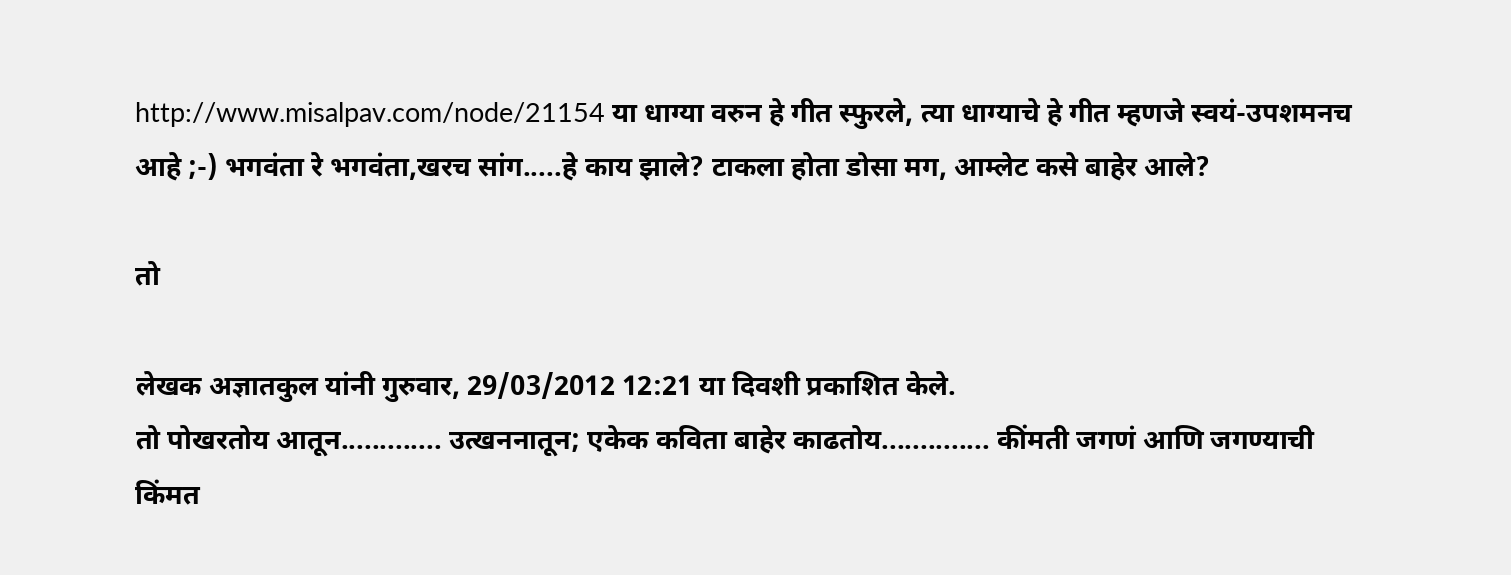http://www.misalpav.com/node/21154 या धाग्या वरुन हे गीत स्फुरले, त्या धाग्याचे हे गीत म्हणजे स्वयं-उपशमनच आहे ;-) भगवंता रे भगवंता,खरच सांग.....हे काय झाले? टाकला होता डोसा मग, आम्लेट कसे बाहेर आले?

तो

लेखक अज्ञातकुल यांनी गुरुवार, 29/03/2012 12:21 या दिवशी प्रकाशित केले.
तो पोखरतोय आतून............. उत्खननातून; एकेक कविता बाहेर काढतोय.............. कींमती जगणं आणि जगण्याची किंमत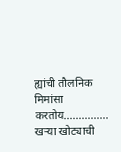ह्यांची तौलनिक मिमांसा करतोय............... खर्‍या खोट्याची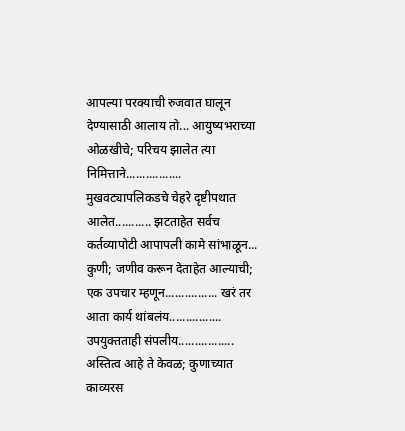आपल्या परक्याची रुजवात घालून देण्यासाठी आलाय तो... आयुष्यभराच्या ओळखीचे; परिचय झालेत त्या निमित्ताने................. मुखवट्यापलिकडचे चेहरे दृष्टीपथात आलेत........... झटताहेत सर्वच कर्तव्यापोटी आपापली कामे सांभाळून... कुणी; जणीव करून देताहेत आल्याची; एक उपचार म्हणून................ खरं तर आता कार्य थांबलंय................ उपयुक्तताही संपलीय................. अस्तित्व आहे ते केवळ; कुणाच्यात
काव्यरस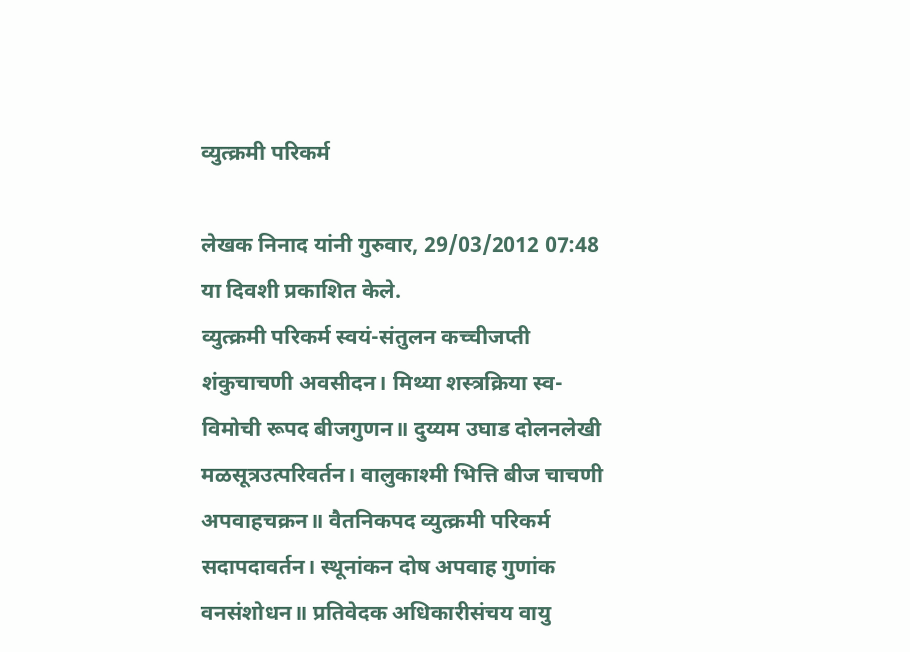व्युत्क्रमी परिकर्म

लेखक निनाद यांनी गुरुवार, 29/03/2012 07:48 या दिवशी प्रकाशित केले.
व्युत्क्रमी परिकर्म स्वयं-संतुलन कच्चीजप्ती शंकुचाचणी अवसीदन। मिथ्या शस्त्रक्रिया स्व-विमोची रूपद बीजगुणन॥ दुय्यम उघाड दोलनलेखी मळसूत्रउत्परिवर्तन। वालुकाश्मी भित्ति बीज चाचणी अपवाहचक्रन॥ वैतनिकपद व्युत्क्रमी परिकर्म सदापदावर्तन। स्थूनांकन दोष अपवाह गुणांक वनसंशोधन॥ प्रतिवेदक अधिकारीसंचय वायु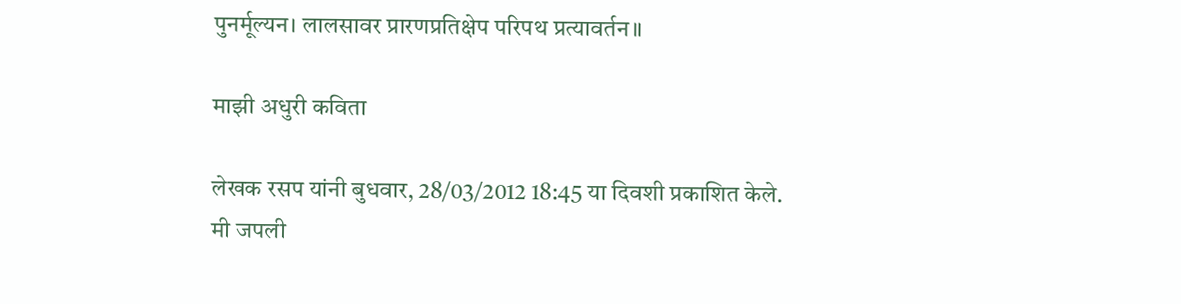पुनर्मूल्यन। लालसावर प्रारणप्रतिक्षेप परिपथ प्रत्यावर्तन॥

माझी अधुरी कविता

लेखक रसप यांनी बुधवार, 28/03/2012 18:45 या दिवशी प्रकाशित केले.
मी जपली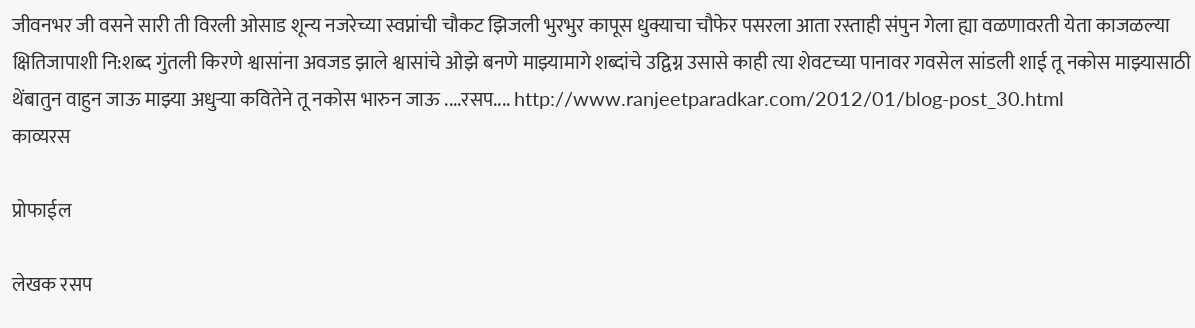जीवनभर जी वसने सारी ती विरली ओसाड शून्य नजरेच्या स्वप्नांची चौकट झिजली भुरभुर कापूस धुक्याचा चौफेर पसरला आता रस्ताही संपुन गेला ह्या वळणावरती येता काजळल्या क्षितिजापाशी नि:शब्द गुंतली किरणे श्वासांना अवजड झाले श्वासांचे ओझे बनणे माझ्यामागे शब्दांचे उद्विग्न उसासे काही त्या शेवटच्या पानावर गवसेल सांडली शाई तू नकोस माझ्यासाठी थेंबातुन वाहुन जाऊ माझ्या अधुऱ्या कवितेने तू नकोस भारुन जाऊ ....रसप.... http://www.ranjeetparadkar.com/2012/01/blog-post_30.html
काव्यरस

प्रोफाईल

लेखक रसप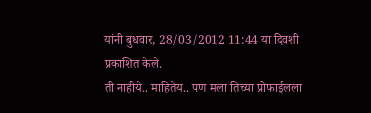यांनी बुधवार, 28/03/2012 11:44 या दिवशी प्रकाशित केले.
ती नाहीये.. माहितेय.. पण मला तिच्या प्रोफाईलला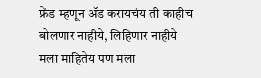फ्रेंड म्हणून ॲड करायचंय ती काहीच बोलणार नाहीये, लिहिणार नाहीये मला माहितेय पण मला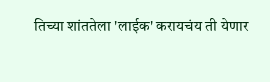तिच्या शांततेला 'लाईक' करायचंय ती येणार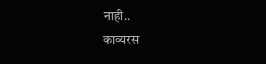नाही..
काव्यरस